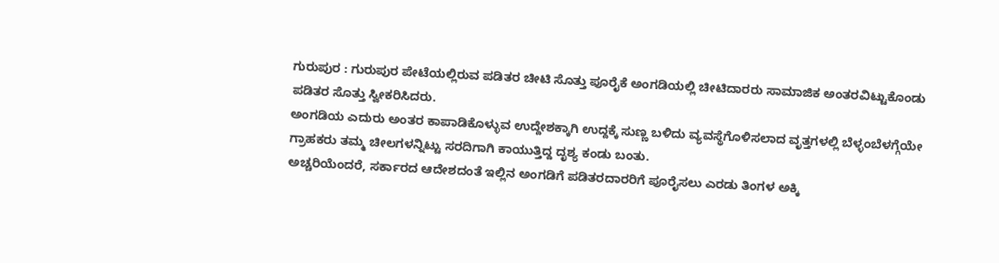ಗುರುಪುರ : ಗುರುಪುರ ಪೇಟೆಯಲ್ಲಿರುವ ಪಡಿತರ ಚೀಟಿ ಸೊತ್ತು ಪೂರೈಕೆ ಅಂಗಡಿಯಲ್ಲಿ ಚೀಟಿದಾರರು ಸಾಮಾಜಿಕ ಅಂತರವಿಟ್ಟುಕೊಂಡು ಪಡಿತರ ಸೊತ್ತು ಸ್ವೀಕರಿಸಿದರು.
ಅಂಗಡಿಯ ಎದುರು ಅಂತರ ಕಾಪಾಡಿಕೊಳ್ಳುವ ಉದ್ದೇಶಕ್ಕಾಗಿ ಉದ್ದಕ್ಕೆ ಸುಣ್ಣ ಬಳಿದು ವ್ಯವಸ್ಥೆಗೊಳಿಸಲಾದ ವೃತ್ತಗಳಲ್ಲಿ ಬೆಳ್ಳಂಬೆಳಗ್ಗೆಯೇ ಗ್ರಾಹಕರು ತಮ್ಮ ಚೀಲಗಳನ್ನಿಟ್ಟು ಸರದಿಗಾಗಿ ಕಾಯುತ್ತಿದ್ದ ದೃಶ್ಯ ಕಂಡು ಬಂತು.
ಅಚ್ಚರಿಯೆಂದರೆ, ಸರ್ಕಾರದ ಆದೇಶದಂತೆ ಇಲ್ಲಿನ ಅಂಗಡಿಗೆ ಪಡಿತರದಾರರಿಗೆ ಪೂರೈಸಲು ಎರಡು ತಿಂಗಳ ಅಕ್ಕಿ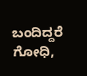ಬಂದಿದ್ದರೆ ಗೋಧಿ,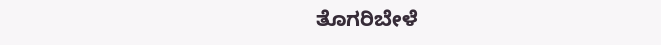ತೊಗರಿಬೇಳೆ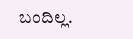ಬಂದಿಲ್ಲ.